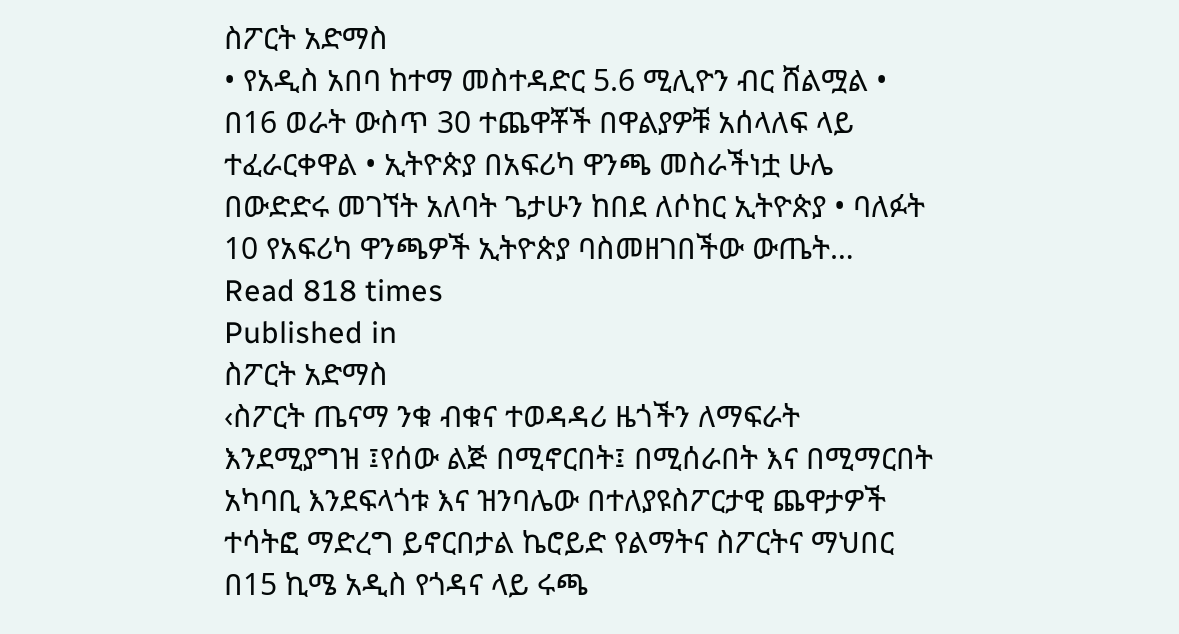ስፖርት አድማስ
• የአዲስ አበባ ከተማ መስተዳድር 5.6 ሚሊዮን ብር ሸልሟል • በ16 ወራት ውስጥ 30 ተጨዋቾች በዋልያዎቹ አሰላለፍ ላይ ተፈራርቀዋል • ኢትዮጵያ በአፍሪካ ዋንጫ መስራችነቷ ሁሌ በውድድሩ መገኘት አለባት ጌታሁን ከበደ ለሶከር ኢትዮጵያ • ባለፉት 10 የአፍሪካ ዋንጫዎች ኢትዮጵያ ባስመዘገበችው ውጤት…
Read 818 times
Published in
ስፖርት አድማስ
‹ስፖርት ጤናማ ንቁ ብቁና ተወዳዳሪ ዜጎችን ለማፍራት እንደሚያግዝ ፤የሰው ልጅ በሚኖርበት፤ በሚሰራበት እና በሚማርበት አካባቢ እንደፍላጎቱ እና ዝንባሌው በተለያዩስፖርታዊ ጨዋታዎች ተሳትፎ ማድረግ ይኖርበታል ኬሮይድ የልማትና ስፖርትና ማህበር በ15 ኪሜ አዲስ የጎዳና ላይ ሩጫ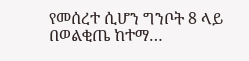የመሰረተ ሲሆን ግንቦት 8 ላይ በወልቂጤ ከተማ…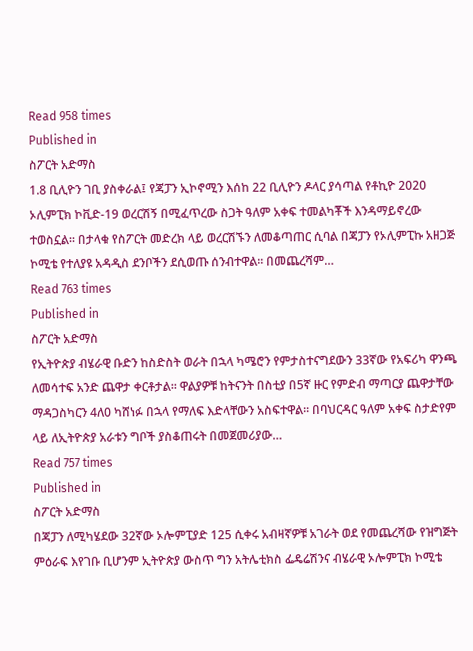Read 958 times
Published in
ስፖርት አድማስ
1.8 ቢሊዮን ገቢ ያስቀራል፤ የጃፓን ኢኮኖሚን እሰከ 22 ቢሊዮን ዶላር ያሳጣል የቶኪዮ 2020 ኦሊምፒክ ኮቪድ-19 ወረርሽኝ በሚፈጥረው ስጋት ዓለም አቀፍ ተመልካቾች እንዳማይኖረው ተወስኗል፡፡ በታላቁ የስፖርት መድረክ ላይ ወረርሽኙን ለመቆጣጠር ሲባል በጃፓን የኦሊምፒኩ አዘጋጅ ኮሚቴ የተለያዩ አዳዲስ ደንቦችን ደሲወጡ ሰንብተዋል፡፡ በመጨረሻም…
Read 763 times
Published in
ስፖርት አድማስ
የኢትዮጵያ ብሄራዊ ቡድን ከስድስት ወራት በኋላ ካሜሮን የምታስተናግደውን 33ኛው የአፍሪካ ዋንጫ ለመሳተፍ አንድ ጨዋታ ቀርቶታል፡፡ ዋልያዎቹ ከትናንት በስቲያ በ5ኛ ዙር የምድብ ማጣርያ ጨዋታቸው ማዳጋስካርን 4ለ0 ካሸነፉ በኋላ የማለፍ እድላቸውን አስፍተዋል፡፡ በባህርዳር ዓለም አቀፍ ስታድየም ላይ ለኢትዮጵያ አራቱን ግቦች ያስቆጠሩት በመጀመሪያው…
Read 757 times
Published in
ስፖርት አድማስ
በጃፓን ለሚካሄደው 32ኛው ኦሎምፒያድ 125 ሲቀሩ አብዛኛዎቹ አገራት ወደ የመጨረሻው የዝግጅት ምዕራፍ እየገቡ ቢሆንም ኢትዮጵያ ውስጥ ግን አትሌቲክስ ፌዴሬሽንና ብሄራዊ ኦሎምፒክ ኮሚቴ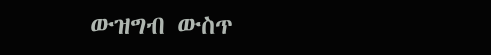ውዝግብ ውስጥ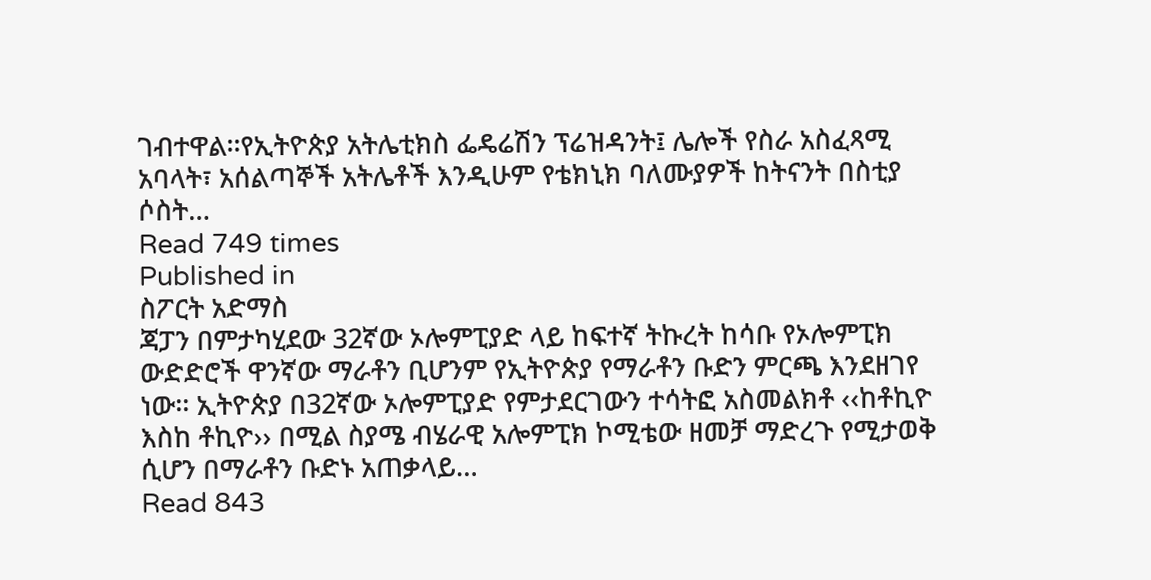ገብተዋል፡፡የኢትዮጵያ አትሌቲክስ ፌዴሬሽን ፕሬዝዳንት፤ ሌሎች የስራ አስፈጻሚ አባላት፣ አሰልጣኞች አትሌቶች እንዲሁም የቴክኒክ ባለሙያዎች ከትናንት በስቲያ ሶስት…
Read 749 times
Published in
ስፖርት አድማስ
ጃፓን በምታካሂደው 32ኛው ኦሎምፒያድ ላይ ከፍተኛ ትኩረት ከሳቡ የኦሎምፒክ ውድድሮች ዋንኛው ማራቶን ቢሆንም የኢትዮጵያ የማራቶን ቡድን ምርጫ እንደዘገየ ነው፡፡ ኢትዮጵያ በ32ኛው ኦሎምፒያድ የምታደርገውን ተሳትፎ አስመልክቶ ‹‹ከቶኪዮ እስከ ቶኪዮ›› በሚል ስያሜ ብሄራዊ አሎምፒክ ኮሚቴው ዘመቻ ማድረጉ የሚታወቅ ሲሆን በማራቶን ቡድኑ አጠቃላይ…
Read 843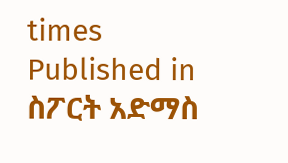times
Published in
ስፖርት አድማስ